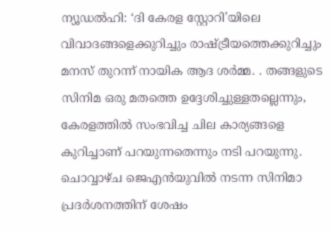ന്യൂഡൽഹി: ‘ദി കേരള സ്റ്റോറി’യിലെ വിവാദങ്ങളെക്കുറിച്ചും രാഷ്ട്രീയത്തെക്കുറിച്ചും മനസ് തുറന്ന് നായിക ആദ ശർമ്മ. . തങ്ങളുടെ സിനിമ ഒരു മതത്തെ ഉദ്ദേശിച്ചുള്ളതല്ലെന്നും, കേരളത്തിൽ സംഭവിച്ച ചില കാര്യങ്ങളെ കുറിച്ചാണ് പറയുന്നതെന്നും നടി പറയുന്നു. ചൊവ്വാഴ്ച ജെഎൻയുവിൽ നടന്ന സിനിമാ പ്രദർശനത്തിന് ശേഷം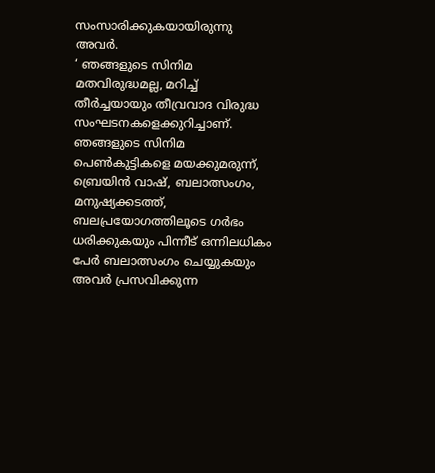സംസാരിക്കുകയായിരുന്നു അവർ.
‘ ഞങ്ങളുടെ സിനിമ മതവിരുദ്ധമല്ല, മറിച്ച് തീർച്ചയായും തീവ്രവാദ വിരുദ്ധ സംഘടനകളെക്കുറിച്ചാണ്. ഞങ്ങളുടെ സിനിമ പെൺകുട്ടികളെ മയക്കുമരുന്ന്, ബ്രെയിൻ വാഷ്, ബലാത്സംഗം, മനുഷ്യക്കടത്ത്, ബലപ്രയോഗത്തിലൂടെ ഗർഭം ധരിക്കുകയും പിന്നീട് ഒന്നിലധികം പേർ ബലാത്സംഗം ചെയ്യുകയും അവർ പ്രസവിക്കുന്ന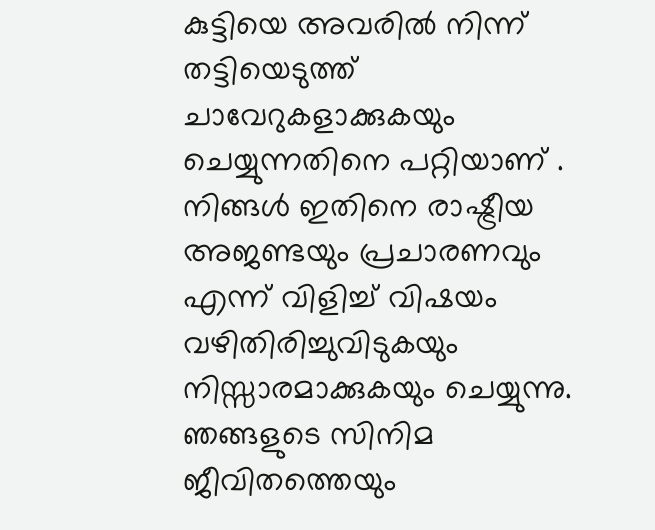കുട്ടിയെ അവരിൽ നിന്ന് തട്ടിയെടുത്ത് ചാവേറുകളാക്കുകയും ചെയ്യുന്നതിനെ പറ്റിയാണ് . നിങ്ങൾ ഇതിനെ രാഷ്ട്രീയ അജണ്ടയും പ്രചാരണവും എന്ന് വിളിച്ച് വിഷയം വഴിതിരിച്ചുവിടുകയും നിസ്സാരമാക്കുകയും ചെയ്യുന്നു.
ഞങ്ങളുടെ സിനിമ ജീവിതത്തെയും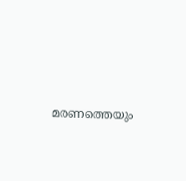മരണത്തെയും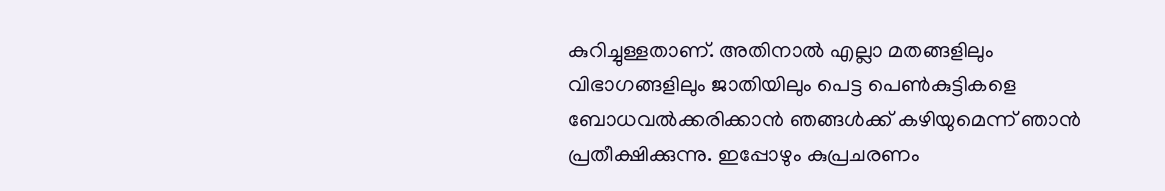കുറിച്ചുള്ളതാണ്. അതിനാൽ എല്ലാ മതങ്ങളിലും വിഭാഗങ്ങളിലും ജാതിയിലും പെട്ട പെൺകുട്ടികളെ ബോധവൽക്കരിക്കാൻ ഞങ്ങൾക്ക് കഴിയുമെന്ന് ഞാൻ പ്രതീക്ഷിക്കുന്നു. ഇപ്പോഴും കുപ്രചരണം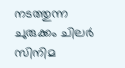നടത്തുന്ന ചുരുക്കം ചിലർ സിനിമ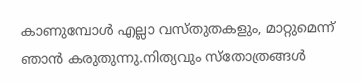കാണുമ്പോൾ എല്ലാ വസ്തുതകളും, മാറ്റുമെന്ന് ഞാൻ കരുതുന്നു.നിത്യവും സ്തോത്രങ്ങൾ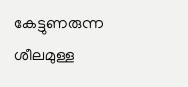കേട്ടുണരുന്ന ശീലമുള്ള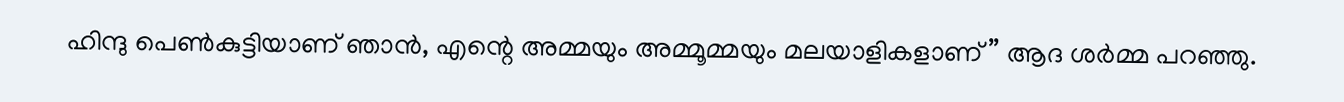ഹിന്ദു പെൺകുട്ടിയാണ് ഞാൻ, എന്റെ അമ്മയും അമ്മൂമ്മയും മലയാളികളാണ് ” ആദ ശർമ്മ പറഞ്ഞു.